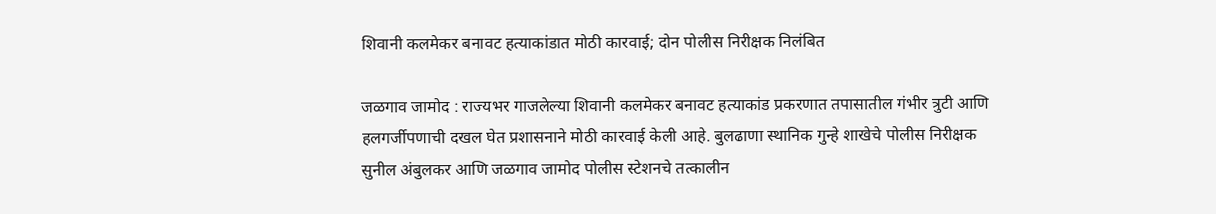शिवानी कलमेकर बनावट हत्याकांडात मोठी कारवाई; दोन पोलीस निरीक्षक निलंबित

जळगाव जामोद : राज्यभर गाजलेल्या शिवानी कलमेकर बनावट हत्याकांड प्रकरणात तपासातील गंभीर त्रुटी आणि हलगर्जीपणाची दखल घेत प्रशासनाने मोठी कारवाई केली आहे. बुलढाणा स्थानिक गुन्हे शाखेचे पोलीस निरीक्षक सुनील अंबुलकर आणि जळगाव जामोद पोलीस स्टेशनचे तत्कालीन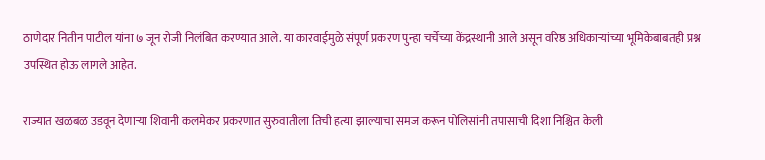ठाणेदार नितीन पाटील यांना ७ जून रोजी निलंबित करण्यात आले. या कारवाईमुळे संपूर्ण प्रकरण पुन्हा चर्चेच्या केंद्रस्थानी आले असून वरिष्ठ अधिकाऱ्यांच्या भूमिकेबाबतही प्रश्न उपस्थित होऊ लागले आहेत.

राज्यात खळबळ उडवून देणाऱ्या शिवानी कलमेकर प्रकरणात सुरुवातीला तिची हत्या झाल्याचा समज करून पोलिसांनी तपासाची दिशा निश्चित केली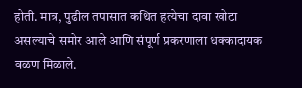होती. मात्र, पुढील तपासात कथित हत्येचा दावा खोटा असल्याचे समोर आले आणि संपूर्ण प्रकरणाला धक्कादायक वळण मिळाले.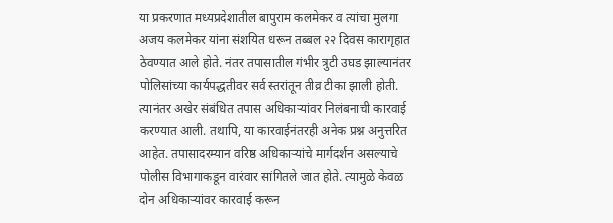या प्रकरणात मध्यप्रदेशातील बापुराम कलमेकर व त्यांचा मुलगा अजय कलमेकर यांना संशयित धरून तब्बल २२ दिवस कारागृहात ठेवण्यात आले होते. नंतर तपासातील गंभीर त्रुटी उघड झाल्यानंतर पोलिसांच्या कार्यपद्धतीवर सर्व स्तरांतून तीव्र टीका झाली होती. त्यानंतर अखेर संबंधित तपास अधिकाऱ्यांवर निलंबनाची कारवाई करण्यात आली. तथापि, या कारवाईनंतरही अनेक प्रश्न अनुत्तरित आहेत. तपासादरम्यान वरिष्ठ अधिकाऱ्यांचे मार्गदर्शन असल्याचे पोलीस विभागाकडून वारंवार सांगितले जात होते. त्यामुळे केवळ दोन अधिकाऱ्यांवर कारवाई करून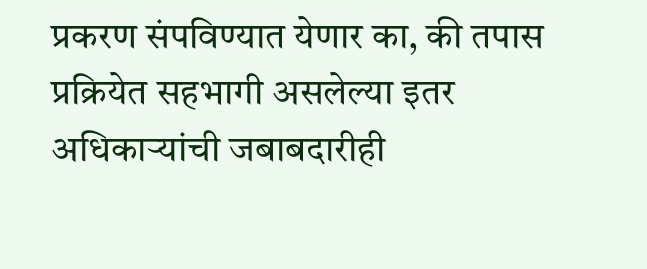प्रकरण संपविण्यात येणार का, की तपास प्रक्रियेत सहभागी असलेल्या इतर अधिकाऱ्यांची जबाबदारीही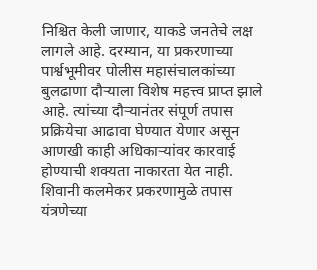निश्चित केली जाणार, याकडे जनतेचे लक्ष लागले आहे. दरम्यान, या प्रकरणाच्या पार्श्वभूमीवर पोलीस महासंचालकांच्या बुलढाणा दौऱ्याला विशेष महत्त्व प्राप्त झाले आहे. त्यांच्या दौऱ्यानंतर संपूर्ण तपास प्रक्रियेचा आढावा घेण्यात येणार असून आणखी काही अधिकाऱ्यांवर कारवाई होण्याची शक्यता नाकारता येत नाही. शिवानी कलमेकर प्रकरणामुळे तपास यंत्रणेच्या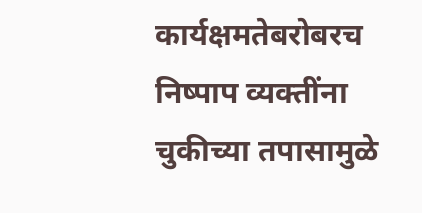कार्यक्षमतेबरोबरच निष्पाप व्यक्तींना चुकीच्या तपासामुळे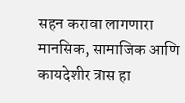सहन करावा लागणारा मानसिक, सामाजिक आणि कायदेशीर त्रास हा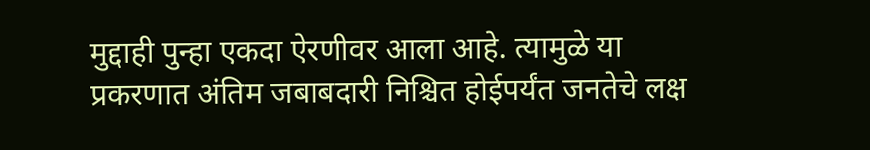मुद्दाही पुन्हा एकदा ऐरणीवर आला आहे. त्यामुळे या प्रकरणात अंतिम जबाबदारी निश्चित होईपर्यंत जनतेचे लक्ष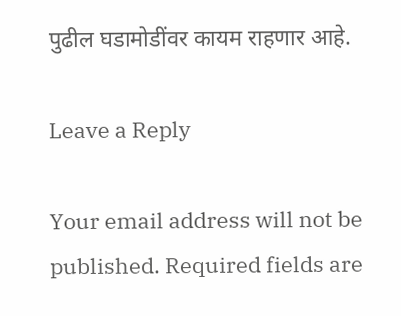पुढील घडामोडींवर कायम राहणार आहे.

Leave a Reply

Your email address will not be published. Required fields are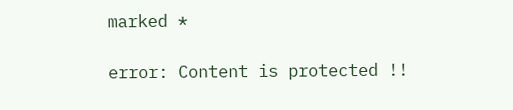marked *

error: Content is protected !!